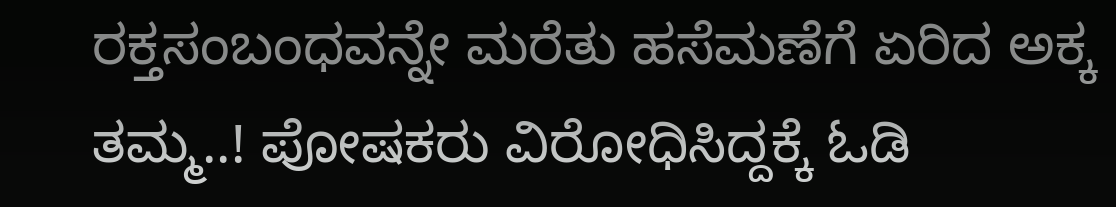ರಕ್ತಸಂಬಂಧವನ್ನೇ ಮರೆತು ಹಸೆಮಣೆಗೆ ಏರಿದ ಅಕ್ಕ ತಮ್ಮ..! ಪೋಷಕರು ವಿರೋಧಿಸಿದ್ದಕ್ಕೆ ಓಡಿ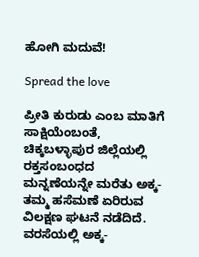ಹೋಗಿ ಮದುವೆ!

Spread the love

ಪ್ರೀತಿ ಕುರುಡು ಎಂಬ ಮಾತಿಗೆ ಸಾಕ್ಷಿಯೆಂಬಂತೆ, ಚಿಕ್ಕಬಳ್ಳಾಪುರ ಜಿಲ್ಲೆಯಲ್ಲಿ ರಕ್ತಸಂಬಂಧದ ಮನ್ನಣೆಯನ್ನೇ ಮರೆತು ಅಕ್ಕ-ತಮ್ಮ ಹಸೆಮಣೆ ಏರಿರುವ ವಿಲಕ್ಷಣ ಘಟನೆ ನಡೆದಿದೆ. ವರಸೆಯಲ್ಲಿ ಅಕ್ಕ-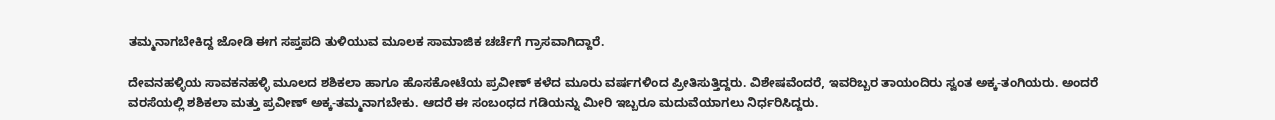ತಮ್ಮನಾಗಬೇಕಿದ್ದ ಜೋಡಿ ಈಗ ಸಪ್ತಪದಿ ತುಳಿಯುವ ಮೂಲಕ ಸಾಮಾಜಿಕ ಚರ್ಚೆಗೆ ಗ್ರಾಸವಾಗಿದ್ದಾರೆ.

ದೇವನಹಳ್ಳಿಯ ಸಾವಕನಹಳ್ಳಿ ಮೂಲದ ಶಶಿಕಲಾ ಹಾಗೂ ಹೊಸಕೋಟೆಯ ಪ್ರವೀಣ್ ಕಳೆದ ಮೂರು ವರ್ಷಗಳಿಂದ ಪ್ರೀತಿಸುತ್ತಿದ್ದರು. ವಿಶೇಷವೆಂದರೆ, ಇವರಿಬ್ಬರ ತಾಯಂದಿರು ಸ್ವಂತ ಅಕ್ಕ-ತಂಗಿಯರು. ಅಂದರೆ ವರಸೆಯಲ್ಲಿ ಶಶಿಕಲಾ ಮತ್ತು ಪ್ರವೀಣ್ ಅಕ್ಕ-ತಮ್ಮನಾಗಬೇಕು. ಆದರೆ ಈ ಸಂಬಂಧದ ಗಡಿಯನ್ನು ಮೀರಿ ಇಬ್ಬರೂ ಮದುವೆಯಾಗಲು ನಿರ್ಧರಿಸಿದ್ದರು.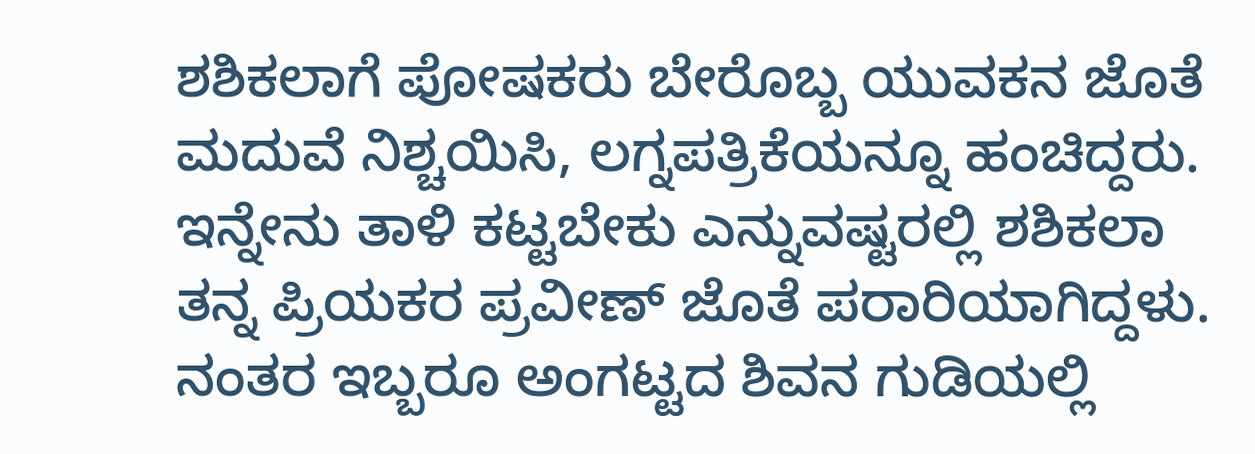ಶಶಿಕಲಾಗೆ ಪೋಷಕರು ಬೇರೊಬ್ಬ ಯುವಕನ ಜೊತೆ ಮದುವೆ ನಿಶ್ಚಯಿಸಿ, ಲಗ್ನಪತ್ರಿಕೆಯನ್ನೂ ಹಂಚಿದ್ದರು. ಇನ್ನೇನು ತಾಳಿ ಕಟ್ಟಬೇಕು ಎನ್ನುವಷ್ಟರಲ್ಲಿ ಶಶಿಕಲಾ ತನ್ನ ಪ್ರಿಯಕರ ಪ್ರವೀಣ್ ಜೊತೆ ಪರಾರಿಯಾಗಿದ್ದಳು. ನಂತರ ಇಬ್ಬರೂ ಅಂಗಟ್ಟದ ಶಿವನ ಗುಡಿಯಲ್ಲಿ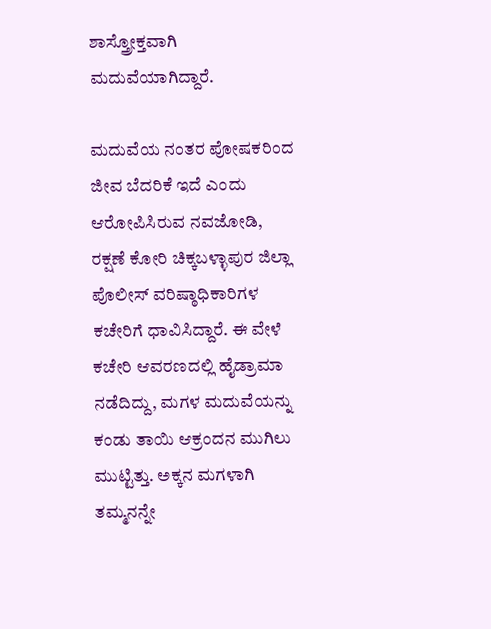ಶಾಸ್ತ್ರೋಕ್ತವಾಗಿ ಮದುವೆಯಾಗಿದ್ದಾರೆ.

ಮದುವೆಯ ನಂತರ ಪೋಷಕರಿಂದ ಜೀವ ಬೆದರಿಕೆ ಇದೆ ಎಂದು ಆರೋಪಿಸಿರುವ ನವಜೋಡಿ, ರಕ್ಷಣೆ ಕೋರಿ ಚಿಕ್ಕಬಳ್ಳಾಪುರ ಜಿಲ್ಲಾ ಪೊಲೀಸ್ ವರಿಷ್ಠಾಧಿಕಾರಿಗಳ ಕಚೇರಿಗೆ ಧಾವಿಸಿದ್ದಾರೆ. ಈ ವೇಳೆ ಕಚೇರಿ ಆವರಣದಲ್ಲಿ ಹೈಡ್ರಾಮಾ ನಡೆದಿದ್ದು, ಮಗಳ ಮದುವೆಯನ್ನು ಕಂಡು ತಾಯಿ ಆಕ್ರಂದನ ಮುಗಿಲು ಮುಟ್ಟಿತ್ತು. ಅಕ್ಕನ ಮಗಳಾಗಿ ತಮ್ಮನನ್ನೇ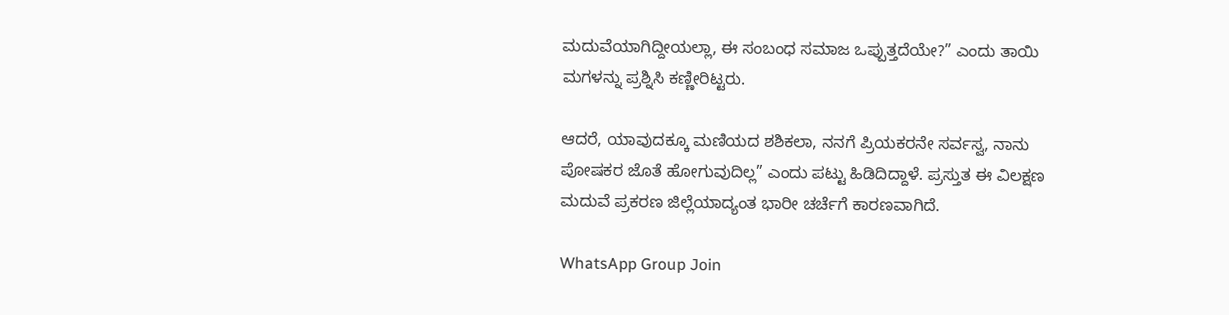ಮದುವೆಯಾಗಿದ್ದೀಯಲ್ಲಾ, ಈ ಸಂಬಂಧ ಸಮಾಜ ಒಪ್ಪುತ್ತದೆಯೇ?” ಎಂದು ತಾಯಿ ಮಗಳನ್ನು ಪ್ರಶ್ನಿಸಿ ಕಣ್ಣೀರಿಟ್ಟರು.

ಆದರೆ, ಯಾವುದಕ್ಕೂ ಮಣಿಯದ ಶಶಿಕಲಾ, ನನಗೆ ಪ್ರಿಯಕರನೇ ಸರ್ವಸ್ವ, ನಾನು ಪೋಷಕರ ಜೊತೆ ಹೋಗುವುದಿಲ್ಲ” ಎಂದು ಪಟ್ಟು ಹಿಡಿದಿದ್ದಾಳೆ. ಪ್ರಸ್ತುತ ಈ ವಿಲಕ್ಷಣ ಮದುವೆ ಪ್ರಕರಣ ಜಿಲ್ಲೆಯಾದ್ಯಂತ ಭಾರೀ ಚರ್ಚೆಗೆ ಕಾರಣವಾಗಿದೆ.

WhatsApp Group Join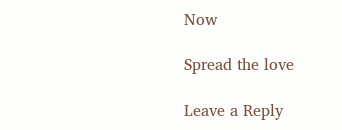Now

Spread the love

Leave a Reply